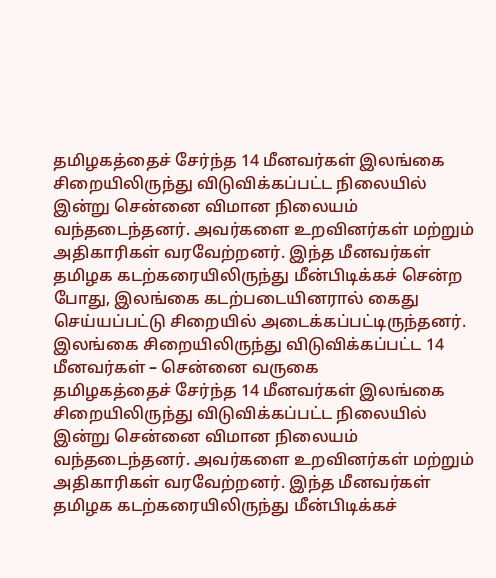தமிழகத்தைச் சேர்ந்த 14 மீனவர்கள் இலங்கை சிறையிலிருந்து விடுவிக்கப்பட்ட நிலையில் இன்று சென்னை விமான நிலையம் வந்தடைந்தனர். அவர்களை உறவினர்கள் மற்றும் அதிகாரிகள் வரவேற்றனர். இந்த மீனவர்கள் தமிழக கடற்கரையிலிருந்து மீன்பிடிக்கச் சென்ற போது, இலங்கை கடற்படையினரால் கைது செய்யப்பட்டு சிறையில் அடைக்கப்பட்டிருந்தனர்.
இலங்கை சிறையிலிருந்து விடுவிக்கப்பட்ட 14 மீனவர்கள் – சென்னை வருகை
தமிழகத்தைச் சேர்ந்த 14 மீனவர்கள் இலங்கை சிறையிலிருந்து விடுவிக்கப்பட்ட நிலையில் இன்று சென்னை விமான நிலையம் வந்தடைந்தனர். அவர்களை உறவினர்கள் மற்றும் அதிகாரிகள் வரவேற்றனர். இந்த மீனவர்கள் தமிழக கடற்கரையிலிருந்து மீன்பிடிக்கச்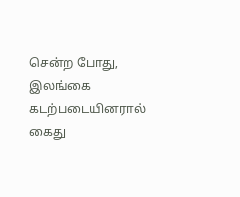சென்ற போது, இலங்கை கடற்படையினரால் கைது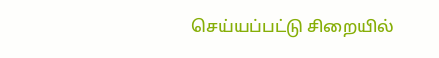செய்யப்பட்டு சிறையில்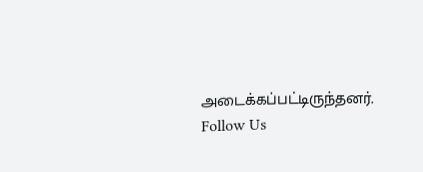அடைக்கப்பட்டிருந்தனர்.
Follow Us